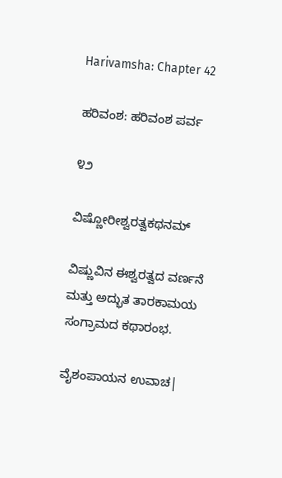Harivamsha: Chapter 42

ಹರಿವಂಶ: ಹರಿವಂಶ ಪರ್ವ

೪೨

ವಿಷ್ಣೋರೀಶ್ವರತ್ವಕಥನಮ್

ವಿಷ್ಣುವಿನ ಈಶ್ವರತ್ವದ ವರ್ಣನೆ ಮತ್ತು ಅದ್ಭುತ ತಾರಕಾಮಯ ಸಂಗ್ರಾಮದ ಕಥಾರಂಭ.

ವೈಶಂಪಾಯನ ಉವಾಚ|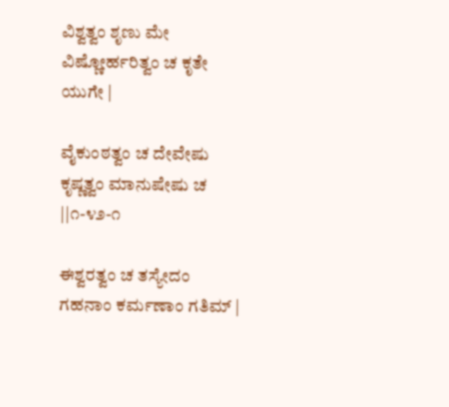ವಿಶ್ವತ್ವಂ ಶೃಣು ಮೇ ವಿಷ್ಣೋರ್ಹರಿತ್ವಂ ಚ ಕೃತೇ ಯುಗೇ |

ವೈಕುಂಠತ್ವಂ ಚ ದೇವೇಷು ಕೃಷ್ಣತ್ವಂ ಮಾನುಷೇಷು ಚ ||೧-೪೨-೧

ಈಶ್ವರತ್ವಂ ಚ ತಸ್ಯೇದಂ ಗಹನಾಂ ಕರ್ಮಣಾಂ ಗತಿಮ್ |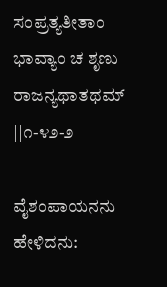ಸಂಪ್ರತ್ಯತೀತಾಂ ಭಾವ್ಯಾಂ ಚ ಶೃಣು ರಾಜನ್ಯಥಾತಥಮ್ ||೧-೪೨-೨

ವೈಶಂಪಾಯನನು ಹೇಳಿದನು: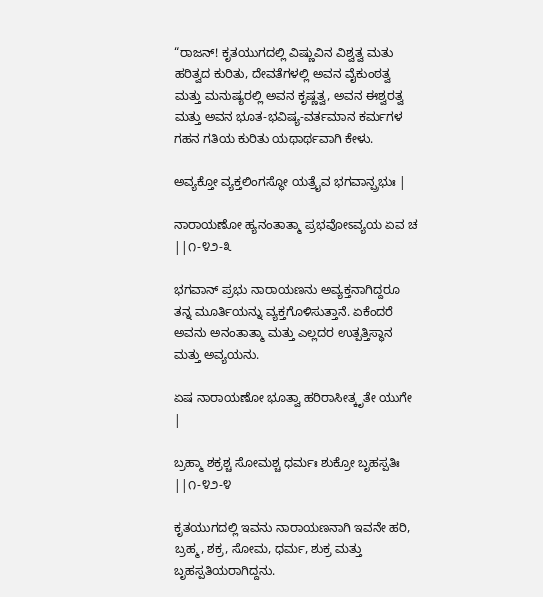“ರಾಜನ್! ಕೃತಯುಗದಲ್ಲಿ ವಿಷ್ಣುವಿನ ವಿಶ್ವತ್ವ ಮತು ಹರಿತ್ವದ ಕುರಿತು, ದೇವತೆಗಳಲ್ಲಿ ಅವನ ವೈಕುಂಠತ್ವ ಮತ್ತು ಮನುಷ್ಯರಲ್ಲಿ ಅವನ ಕೃಷ್ಣತ್ವ, ಅವನ ಈಶ್ವರತ್ವ ಮತ್ತು ಅವನ ಭೂತ-ಭವಿಷ್ಯ-ವರ್ತಮಾನ ಕರ್ಮಗಳ ಗಹನ ಗತಿಯ ಕುರಿತು ಯಥಾರ್ಥವಾಗಿ ಕೇಳು.

ಅವ್ಯಕ್ತೋ ವ್ಯಕ್ತಲಿಂಗಸ್ಥೋ ಯತ್ರೈವ ಭಗವಾನ್ಪ್ರಭುಃ |

ನಾರಾಯಣೋ ಹ್ಯನಂತಾತ್ಮಾ ಪ್ರಭವೋಽವ್ಯಯ ಏವ ಚ ||೧-೪೨-೩

ಭಗವಾನ್ ಪ್ರಭು ನಾರಾಯಣನು ಅವ್ಯಕ್ತನಾಗಿದ್ದರೂ ತನ್ನ ಮೂರ್ತಿಯನ್ನು ವ್ಯಕ್ತಗೊಳಿಸುತ್ತಾನೆ. ಏಕೆಂದರೆ ಅವನು ಅನಂತಾತ್ಮಾ ಮತ್ತು ಎಲ್ಲದರ ಉತ್ಪತ್ತಿಸ್ಥಾನ ಮತ್ತು ಅವ್ಯಯನು.

ಏಷ ನಾರಾಯಣೋ ಭೂತ್ವಾ ಹರಿರಾಸೀತ್ಕೃತೇ ಯುಗೇ |

ಬ್ರಹ್ಮಾ ಶಕ್ರಶ್ಚ ಸೋಮಶ್ಚ ಧರ್ಮಃ ಶುಕ್ರೋ ಬೃಹಸ್ಪತಿಃ ||೧-೪೨-೪

ಕೃತಯುಗದಲ್ಲಿ ಇವನು ನಾರಾಯಣನಾಗಿ ಇವನೇ ಹರಿ, ಬ್ರಹ್ಮ, ಶಕ್ರ, ಸೋಮ, ಧರ್ಮ, ಶುಕ್ರ ಮತ್ತು ಬೃಹಸ್ಪತಿಯರಾಗಿದ್ದನು.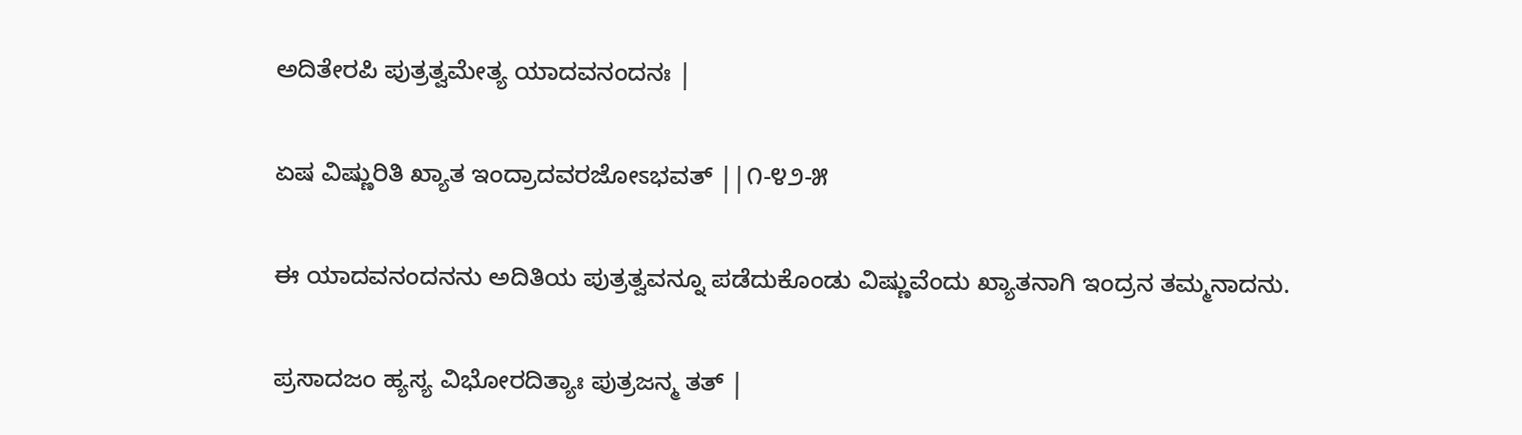ಅದಿತೇರಪಿ ಪುತ್ರತ್ವಮೇತ್ಯ ಯಾದವನಂದನಃ |

ಏಷ ವಿಷ್ಣುರಿತಿ ಖ್ಯಾತ ಇಂದ್ರಾದವರಜೋಽಭವತ್ ||೧-೪೨-೫

ಈ ಯಾದವನಂದನನು ಅದಿತಿಯ ಪುತ್ರತ್ವವನ್ನೂ ಪಡೆದುಕೊಂಡು ವಿಷ್ಣುವೆಂದು ಖ್ಯಾತನಾಗಿ ಇಂದ್ರನ ತಮ್ಮನಾದನು.

ಪ್ರಸಾದಜಂ ಹ್ಯಸ್ಯ ವಿಭೋರದಿತ್ಯಾಃ ಪುತ್ರಜನ್ಮ ತತ್ |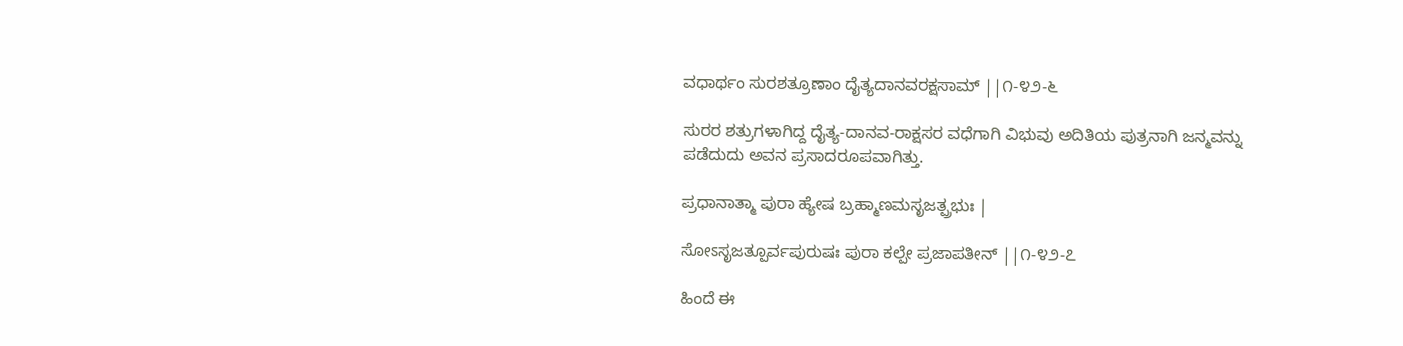ವಧಾರ್ಥಂ ಸುರಶತ್ರೂಣಾಂ ದೈತ್ಯದಾನವರಕ್ಷಸಾಮ್ ||೧-೪೨-೬

ಸುರರ ಶತ್ರುಗಳಾಗಿದ್ದ ದೈತ್ಯ-ದಾನವ-ರಾಕ್ಷಸರ ವಧೆಗಾಗಿ ವಿಭುವು ಅದಿತಿಯ ಪುತ್ರನಾಗಿ ಜನ್ಮವನ್ನು ಪಡೆದುದು ಅವನ ಪ್ರಸಾದರೂಪವಾಗಿತ್ತು.

ಪ್ರಧಾನಾತ್ಮಾ ಪುರಾ ಹ್ಯೇಷ ಬ್ರಹ್ಮಾಣಮಸೃಜತ್ಪ್ರಭುಃ |

ಸೋಽಸೃಜತ್ಪೂರ್ವಪುರುಷಃ ಪುರಾ ಕಲ್ಪೇ ಪ್ರಜಾಪತೀನ್ ||೧-೪೨-೭

ಹಿಂದೆ ಈ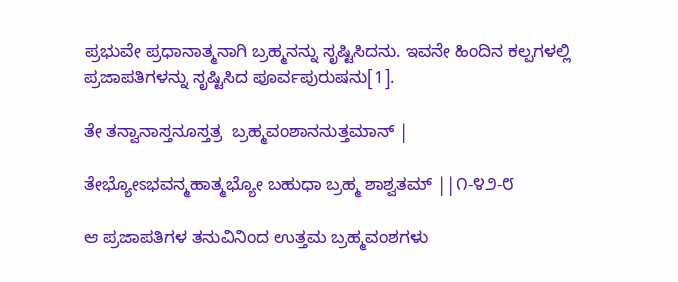ಪ್ರಭುವೇ ಪ್ರಧಾನಾತ್ಮನಾಗಿ ಬ್ರಹ್ಮನನ್ನು ಸೃಷ್ಟಿಸಿದನು. ಇವನೇ ಹಿಂದಿನ ಕಲ್ಪಗಳಲ್ಲಿ ಪ್ರಜಾಪತಿಗಳನ್ನು ಸೃಷ್ಟಿಸಿದ ಪೂರ್ವಪುರುಷನು[1].

ತೇ ತನ್ವಾನಾಸ್ತನೂಸ್ತತ್ರ  ಬ್ರಹ್ಮವಂಶಾನನುತ್ತಮಾನ್ |

ತೇಭ್ಯೋಽಭವನ್ಮಹಾತ್ಮಭ್ಯೋ ಬಹುಧಾ ಬ್ರಹ್ಮ ಶಾಶ್ವತಮ್ ||೧-೪೨-೮

ಆ ಪ್ರಜಾಪತಿಗಳ ತನುವಿನಿಂದ ಉತ್ತಮ ಬ್ರಹ್ಮವಂಶಗಳು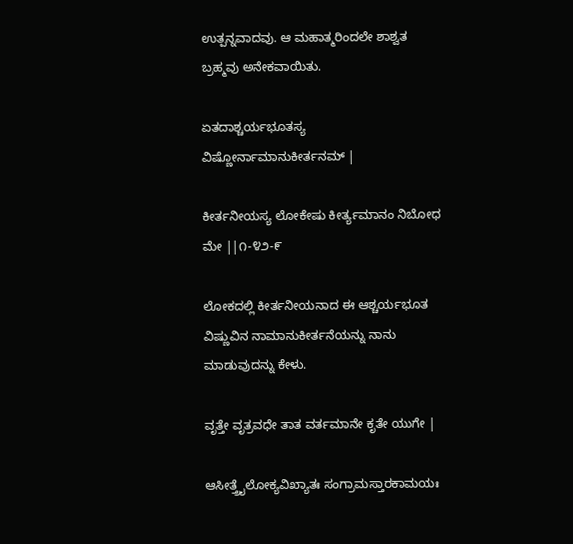ಉತ್ಪನ್ನವಾದವು. ಆ ಮಹಾತ್ಮರಿಂದಲೇ ಶಾಶ್ವತ ಬ್ರಹ್ಮವು ಅನೇಕವಾಯಿತು.

ಏತದಾಶ್ಚರ್ಯಭೂತಸ್ಯ ವಿಷ್ಣೋರ್ನಾಮಾನುಕೀರ್ತನಮ್ |

ಕೀರ್ತನೀಯಸ್ಯ ಲೋಕೇಷು ಕೀರ್ತ್ಯಮಾನಂ ನಿಬೋಧ ಮೇ ||೧-೪೨-೯

ಲೋಕದಲ್ಲಿ ಕೀರ್ತನೀಯನಾದ ಈ ಆಶ್ಚರ್ಯಭೂತ ವಿಷ್ಣುವಿನ ನಾಮಾನುಕೀರ್ತನೆಯನ್ನು ನಾನು ಮಾಡುವುದನ್ನು ಕೇಳು.

ವೃತ್ತೇ ವೃತ್ರವಧೇ ತಾತ ವರ್ತಮಾನೇ ಕೃತೇ ಯುಗೇ |

ಆಸೀತ್ತ್ರೈಲೋಕ್ಯವಿಖ್ಯಾತಃ ಸಂಗ್ರಾಮಸ್ತಾರಕಾಮಯಃ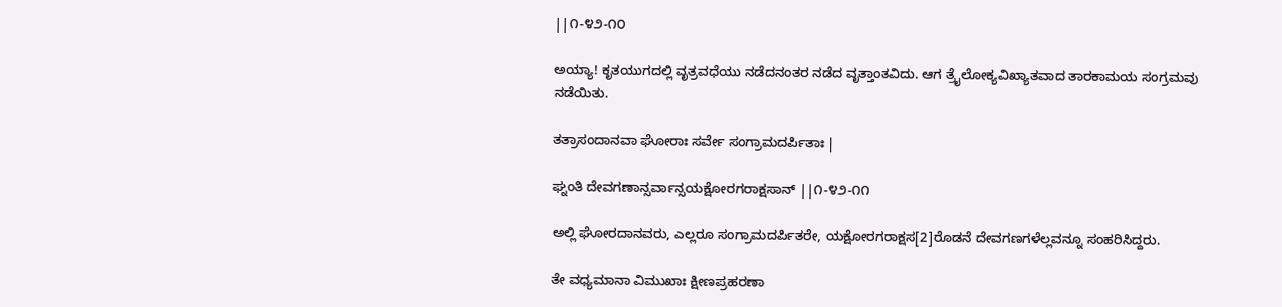||೧-೪೨-೧೦

ಅಯ್ಯಾ! ಕೃತಯುಗದಲ್ಲಿ ವೃತ್ರವಧೆಯು ನಡೆದನಂತರ ನಡೆದ ವೃತ್ತಾಂತವಿದು. ಆಗ ತ್ರೈಲೋಕ್ಯವಿಖ್ಯಾತವಾದ ತಾರಕಾಮಯ ಸಂಗ್ರಮವು ನಡೆಯಿತು.

ತತ್ರಾಸಂದಾನವಾ ಘೋರಾಃ ಸರ್ವೇ ಸಂಗ್ರಾಮದರ್ಪಿತಾಃ |

ಘ್ನಂತಿ ದೇವಗಣಾನ್ಸರ್ವಾನ್ಸಯಕ್ಷೋರಗರಾಕ್ಷಸಾನ್ ||೧-೪೨-೧೧

ಅಲ್ಲಿ ಘೋರದಾನವರು, ಎಲ್ಲರೂ ಸಂಗ್ರಾಮದರ್ಪಿತರೇ, ಯಕ್ಷೋರಗರಾಕ್ಷಸ[2]ರೊಡನೆ ದೇವಗಣಗಳೆಲ್ಲವನ್ನೂ ಸಂಹರಿಸಿದ್ದರು.

ತೇ ವಧ್ಯಮಾನಾ ವಿಮುಖಾಃ ಕ್ಷೀಣಪ್ರಹರಣಾ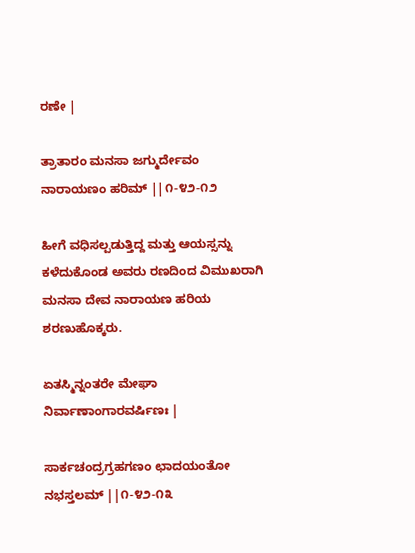ರಣೇ |

ತ್ರಾತಾರಂ ಮನಸಾ ಜಗ್ಮುರ್ದೇವಂ ನಾರಾಯಣಂ ಹರಿಮ್ ||೧-೪೨-೧೨

ಹೀಗೆ ವಧಿಸಲ್ಪಡುತ್ತಿದ್ದ ಮತ್ತು ಆಯಸ್ಸನ್ನು ಕಳೆದುಕೊಂಡ ಅವರು ರಣದಿಂದ ವಿಮುಖರಾಗಿ ಮನಸಾ ದೇವ ನಾರಾಯಣ ಹರಿಯ ಶರಣುಹೊಕ್ಕರು.

ಏತಸ್ಮಿನ್ನಂತರೇ ಮೇಘಾ ನಿರ್ವಾಣಾಂಗಾರವರ್ಷಿಣಃ |

ಸಾರ್ಕಚಂದ್ರಗ್ರಹಗಣಂ ಛಾದಯಂತೋ ನಭಸ್ತಲಮ್ ||೧-೪೨-೧೩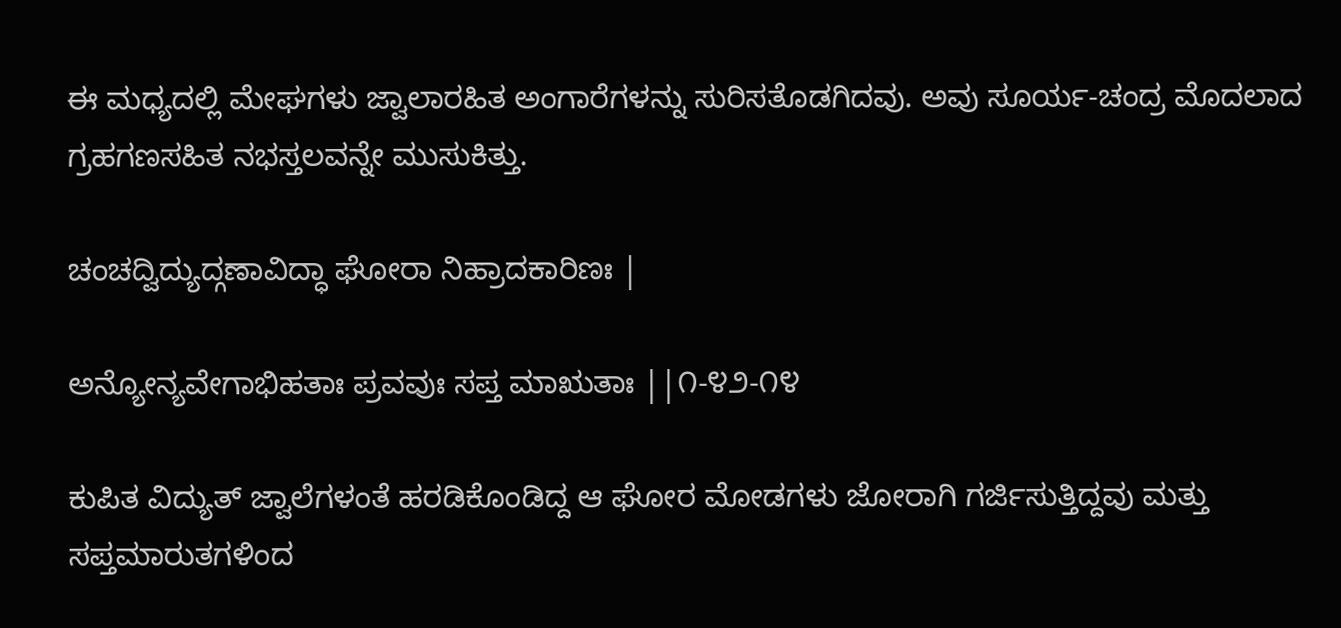ಈ ಮಧ್ಯದಲ್ಲಿ ಮೇಘಗಳು ಜ್ವಾಲಾರಹಿತ ಅಂಗಾರೆಗಳನ್ನು ಸುರಿಸತೊಡಗಿದವು. ಅವು ಸೂರ್ಯ-ಚಂದ್ರ ಮೊದಲಾದ ಗ್ರಹಗಣಸಹಿತ ನಭಸ್ತಲವನ್ನೇ ಮುಸುಕಿತ್ತು.

ಚಂಚದ್ವಿದ್ಯುದ್ಗಣಾವಿದ್ಧಾ ಘೋರಾ ನಿಹ್ರಾದಕಾರಿಣಃ |

ಅನ್ಯೋನ್ಯವೇಗಾಭಿಹತಾಃ ಪ್ರವವುಃ ಸಪ್ತ ಮಾಋತಾಃ ||೧-೪೨-೧೪

ಕುಪಿತ ವಿದ್ಯುತ್ ಜ್ವಾಲೆಗಳಂತೆ ಹರಡಿಕೊಂಡಿದ್ದ ಆ ಘೋರ ಮೋಡಗಳು ಜೋರಾಗಿ ಗರ್ಜಿಸುತ್ತಿದ್ದವು ಮತ್ತು ಸಪ್ತಮಾರುತಗಳಿಂದ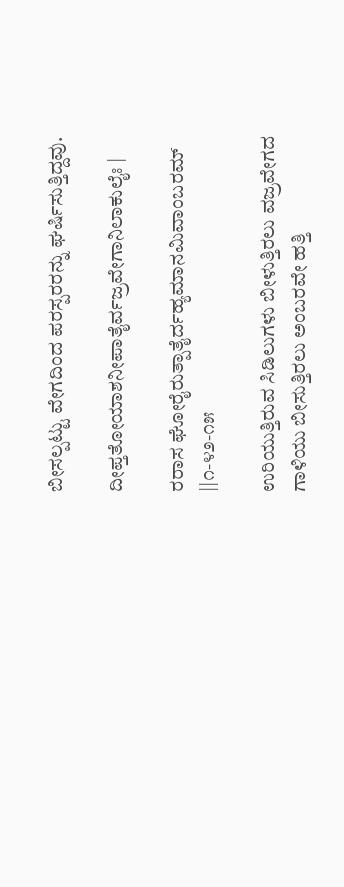ಬೀಸಲ್ಪಟ್ಟು ವೇಗದಿಂದ ಪರಸ್ಪರರನ್ನು ಘರ್ಷಿಸುತ್ತಿದ್ದವು.

ದೀಪ್ತತೋಯಾಶನೀಪಾತೈರ್ವಜ್ರವೇಗಾನಿಲಾಕುಲೈಃ |

ರರಾಸ ಘೋರೈರುತ್ಪಾತೈರ್ದಹ್ಯಮಾನಮಿವಾಂಬರಮ್ ||೧-೪೨-೧೫

ಉರಿಯುತ್ತಿರುವ ಸಿಡಿಲುಗಳು ಬೀಳುತ್ತಿರಲು ವಜ್ರವೇಗದ ಗಾಳಿಯು ಬೀಸುತ್ತಿರಲು ಅಂಬರವೇ ಹತ್ತಿ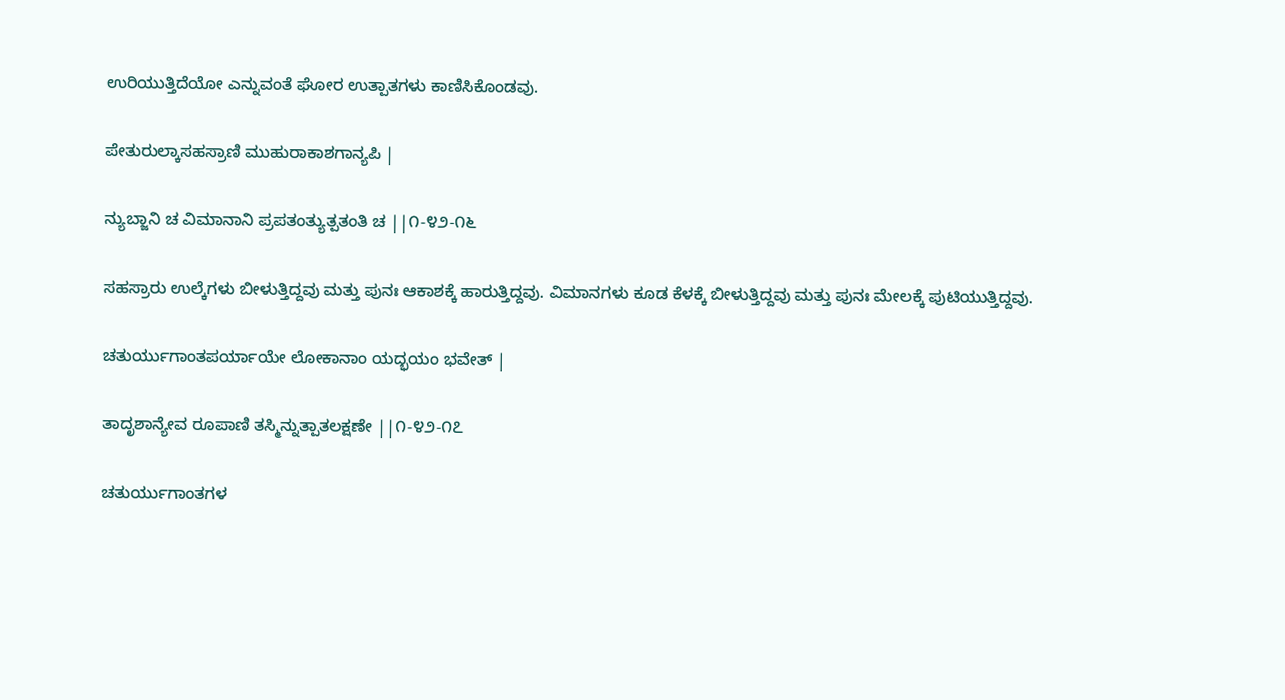ಉರಿಯುತ್ತಿದೆಯೋ ಎನ್ನುವಂತೆ ಘೋರ ಉತ್ಪಾತಗಳು ಕಾಣಿಸಿಕೊಂಡವು.

ಪೇತುರುಲ್ಕಾಸಹಸ್ರಾಣಿ ಮುಹುರಾಕಾಶಗಾನ್ಯಪಿ |

ನ್ಯುಬ್ಜಾನಿ ಚ ವಿಮಾನಾನಿ ಪ್ರಪತಂತ್ಯುತ್ಪತಂತಿ ಚ ||೧-೪೨-೧೬

ಸಹಸ್ರಾರು ಉಲ್ಕೆಗಳು ಬೀಳುತ್ತಿದ್ದವು ಮತ್ತು ಪುನಃ ಆಕಾಶಕ್ಕೆ ಹಾರುತ್ತಿದ್ದವು. ವಿಮಾನಗಳು ಕೂಡ ಕೆಳಕ್ಕೆ ಬೀಳುತ್ತಿದ್ದವು ಮತ್ತು ಪುನಃ ಮೇಲಕ್ಕೆ ಪುಟಿಯುತ್ತಿದ್ದವು.

ಚತುರ್ಯುಗಾಂತಪರ್ಯಾಯೇ ಲೋಕಾನಾಂ ಯದ್ಭಯಂ ಭವೇತ್ |

ತಾದೃಶಾನ್ಯೇವ ರೂಪಾಣಿ ತಸ್ಮಿನ್ನುತ್ಪಾತಲಕ್ಷಣೇ ||೧-೪೨-೧೭

ಚತುರ್ಯುಗಾಂತಗಳ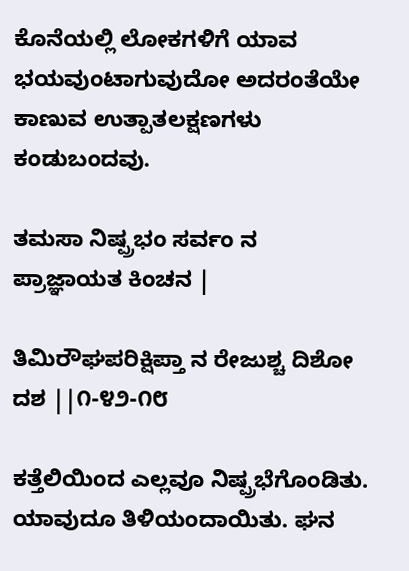ಕೊನೆಯಲ್ಲಿ ಲೋಕಗಳಿಗೆ ಯಾವ ಭಯವುಂಟಾಗುವುದೋ ಅದರಂತೆಯೇ ಕಾಣುವ ಉತ್ಪಾತಲಕ್ಷಣಗಳು ಕಂಡುಬಂದವು.

ತಮಸಾ ನಿಷ್ಪ್ರಭಂ ಸರ್ವಂ ನ ಪ್ರಾಜ್ಞಾಯತ ಕಿಂಚನ |

ತಿಮಿರೌಘಪರಿಕ್ಷಿಪ್ತಾ ನ ರೇಜುಶ್ಚ ದಿಶೋ ದಶ ||೧-೪೨-೧೮

ಕತ್ತೆಲಿಯಿಂದ ಎಲ್ಲವೂ ನಿಷ್ಪ್ರಭೆಗೊಂಡಿತು. ಯಾವುದೂ ತಿಳಿಯಂದಾಯಿತು. ಘನ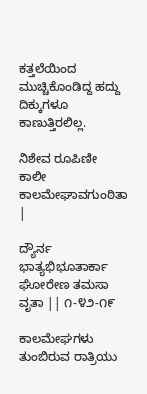ಕತ್ತಲೆಯಿಂದ ಮುಚ್ಚಿಕೊಂಡಿದ್ದ ಹದ್ದು ದಿಕ್ಕುಗಳೂ ಕಾಣುತ್ತಿರಲಿಲ್ಲ.

ನಿಶೇವ ರೂಪಿಣೀ ಕಾಲೀ ಕಾಲಮೇಘಾವಗುಂಠಿತಾ |

ದ್ಯೌರ್ನ ಭಾತ್ಯಭಿಭೂತಾರ್ಕಾ ಘೋರೇಣ ತಮಸಾ ವೃತಾ || ೧-೪೨-೧೯

ಕಾಲಮೇಘಗಳು ತುಂಬಿರುವ ರಾತ್ರಿಯು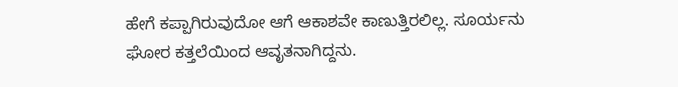ಹೇಗೆ ಕಪ್ಪಾಗಿರುವುದೋ ಆಗೆ ಆಕಾಶವೇ ಕಾಣುತ್ತಿರಲಿಲ್ಲ. ಸೂರ್ಯನು ಘೋರ ಕತ್ತಲೆಯಿಂದ ಆವೃತನಾಗಿದ್ದನು.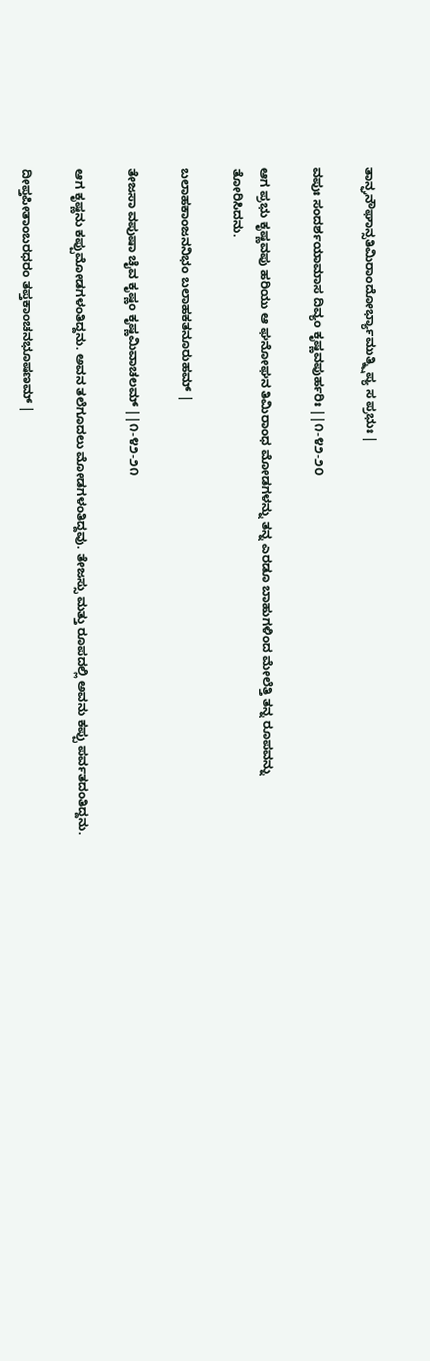ತಾನ್ಘನೌಘಾನ್ಸತಿಮಿರಾಂದೋರ್ಭ್ಯಾಮುತ್ಕ್ಷಿಪ್ಯ ಸ ಪ್ರಭುಃ |

ವಪುಃ ಸಂದರ್ಶಯಾಮಾಸ ದಿವ್ಯಂ ಕೃಷ್ಣವಪುರ್ಹರಿಃ ||೧-೪೨-೨೦

ಆಗ ಪ್ರಭು ಕೃಷ್ಣವಪು ಹರಿಯು ಆ ಘನೋಘನ ತಿಮಿರಾಂಧ ಮೋಡಗಳನ್ನು ತನ್ನ ಎರಡೂ ಬಾಹುಗಳಿಂದ ಮೇಲೆತ್ತಿ ತನ್ನ ರೂಪವನ್ನು ತೋರಿಸಿದನು.

ಬಲಾಹಕಾಂಜನನಿಭಂ ಬಲಾಹಕತನೂರುಹಮ್ |

ತೇಜಸಾ ವಪುಷಾ ಚೈವ ಕೃಷ್ಣಂ ಕೃಷ್ಣಮಿವಾಚಲಮ್ ||೧-೪೨-೨೧

ಆಗ ಕೃಷ್ಣನು ಕಪ್ಪುಮೋಡಗಳಂತಿದ್ದನು. ಅವನ ತಲೆಗೂದಲು ಮೋಡಗಳಂತಿದ್ದವು. ತೇಜಸ್ಸು ಮತ್ತು ರೂಪದಲ್ಲಿ ಅವನು ಕಪ್ಪು ಪರ್ವತದಂತಿದ್ದನು.

ದೀಪ್ತಪೀತಾಂಬರಧರಂ ತಪ್ತಕಾಂಚನಭೂಷಣಮ್ |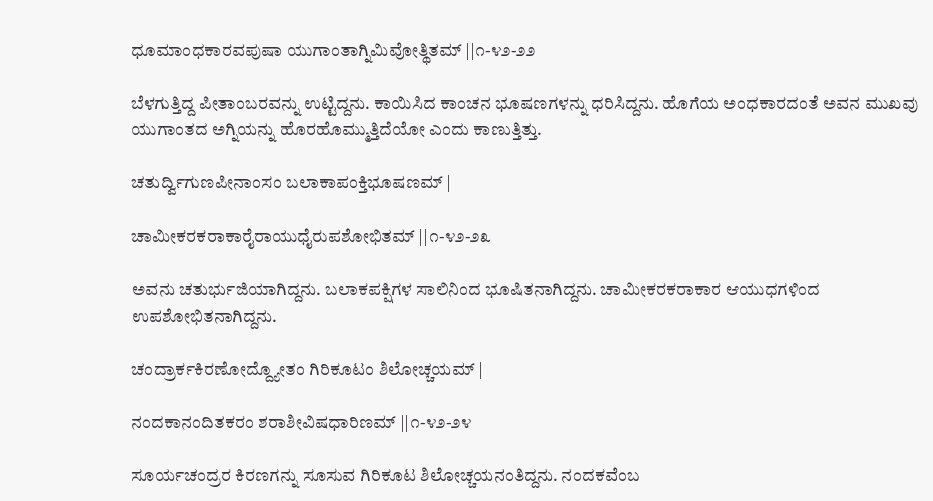ಧೂಮಾಂಧಕಾರವಪುಷಾ ಯುಗಾಂತಾಗ್ನಿಮಿವೋತ್ಥಿತಮ್ ||೧-೪೨-೨೨

ಬೆಳಗುತ್ತಿದ್ದ ಪೀತಾಂಬರವನ್ನು ಉಟ್ಟಿದ್ದನು. ಕಾಯಿಸಿದ ಕಾಂಚನ ಭೂಷಣಗಳನ್ನು ಧರಿಸಿದ್ದನು. ಹೊಗೆಯ ಅಂಧಕಾರದಂತೆ ಅವನ ಮುಖವು ಯುಗಾಂತದ ಅಗ್ನಿಯನ್ನು ಹೊರಹೊಮ್ಮುತ್ತಿದೆಯೋ ಎಂದು ಕಾಣುತ್ತಿತ್ತು.

ಚತುರ್ದ್ವಿಗುಣಪೀನಾಂಸಂ ಬಲಾಕಾಪಂಕ್ತಿಭೂಷಣಮ್ |

ಚಾಮೀಕರಕರಾಕಾರೈರಾಯುಧೈರುಪಶೋಭಿತಮ್ ||೧-೪೨-೨೩

ಅವನು ಚತುರ್ಭುಜಿಯಾಗಿದ್ದನು. ಬಲಾಕಪಕ್ಷಿಗಳ ಸಾಲಿನಿಂದ ಭೂಷಿತನಾಗಿದ್ದನು. ಚಾಮೀಕರಕರಾಕಾರ ಆಯುಧಗಳಿಂದ ಉಪಶೋಭಿತನಾಗಿದ್ದನು.

ಚಂದ್ರಾರ್ಕಕಿರಣೋದ್ದ್ಯೋತಂ ಗಿರಿಕೂಟಂ ಶಿಲೋಚ್ಚಯಮ್ |

ನಂದಕಾನಂದಿತಕರಂ ಶರಾಶೀವಿಷಧಾರಿಣಮ್ ||೧-೪೨-೨೪

ಸೂರ್ಯಚಂದ್ರರ ಕಿರಣಗನ್ನು ಸೂಸುವ ಗಿರಿಕೂಟ ಶಿಲೋಚ್ಚಯನಂತಿದ್ದನು. ನಂದಕವೆಂಬ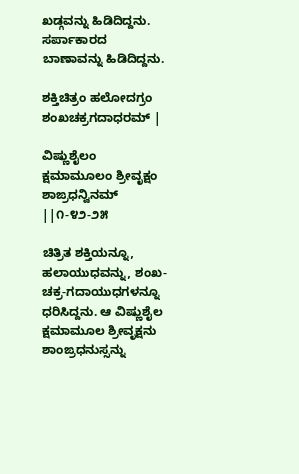ಖಡ್ಗವನ್ನು ಹಿಡಿದಿದ್ದನು. ಸರ್ಪಾಕಾರದ ಬಾಣಾವನ್ನು ಹಿಡಿದಿದ್ದನು.

ಶಕ್ತಿಚಿತ್ರಂ ಹಲೋದಗ್ರಂ ಶಂಖಚಕ್ರಗದಾಧರಮ್ |

ವಿಷ್ಣುಶೈಲಂ ಕ್ಷಮಾಮೂಲಂ ಶ್ರೀವೃಕ್ಷಂ ಶಾಙ್ರಧನ್ವಿನಮ್ ||೧-೪೨-೨೫

ಚಿತ್ರಿತ ಶಕ್ತಿಯನ್ನೂ, ಹಲಾಯುಧವನ್ನು, ಶಂಖ-ಚಕ್ರ-ಗದಾಯುಧಗಳನ್ನೂ ಧರಿಸಿದ್ದನು. ಆ ವಿಷ್ಣುಶೈಲ ಕ್ಷಮಾಮೂಲ ಶ್ರೀವೃಕ್ಷನು ಶಾಂಙ್ರಧನುಸ್ಸನ್ನು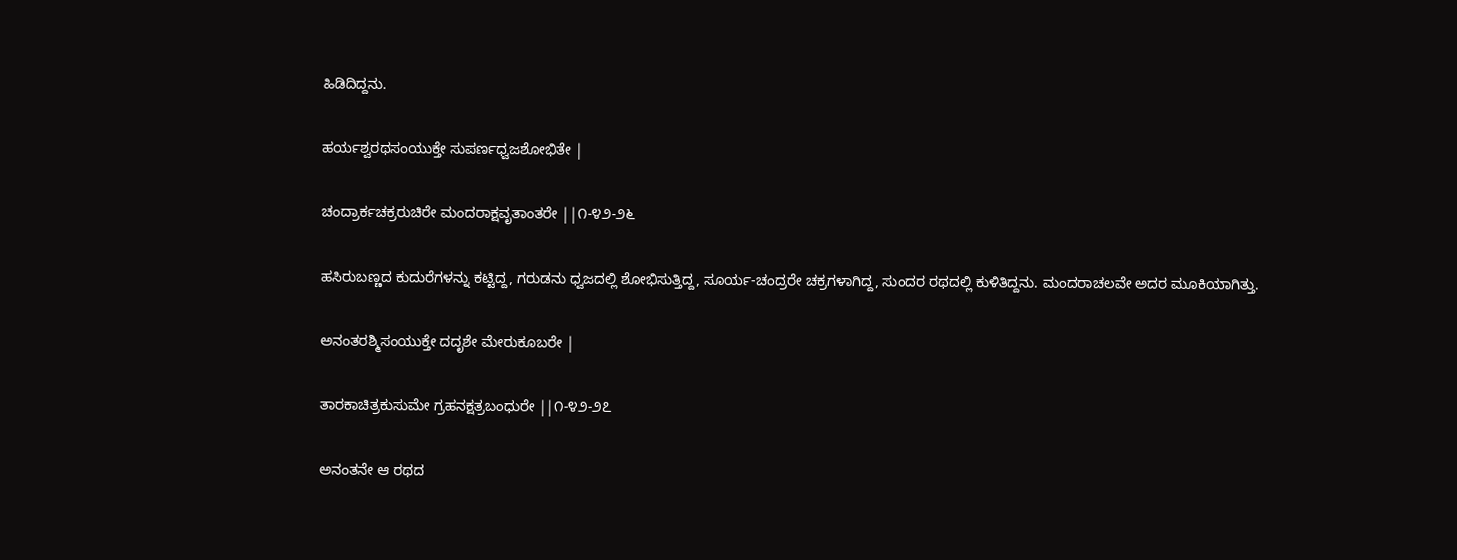ಹಿಡಿದಿದ್ದನು.

ಹರ್ಯಶ್ವರಥಸಂಯುಕ್ತೇ ಸುಪರ್ಣಧ್ವಜಶೋಭಿತೇ |

ಚಂದ್ರಾರ್ಕಚಕ್ರರುಚಿರೇ ಮಂದರಾಕ್ಷವೃತಾಂತರೇ ||೧-೪೨-೨೬

ಹಸಿರುಬಣ್ಣದ ಕುದುರೆಗಳನ್ನು ಕಟ್ಟಿದ್ದ, ಗರುಡನು ಧ್ವಜದಲ್ಲಿ ಶೋಭಿಸುತ್ತಿದ್ದ, ಸೂರ್ಯ-ಚಂದ್ರರೇ ಚಕ್ರಗಳಾಗಿದ್ದ, ಸುಂದರ ರಥದಲ್ಲಿ ಕುಳಿತಿದ್ದನು. ಮಂದರಾಚಲವೇ ಅದರ ಮೂಕಿಯಾಗಿತ್ತು.

ಅನಂತರಶ್ಮಿಸಂಯುಕ್ತೇ ದದೃಶೇ ಮೇರುಕೂಬರೇ |

ತಾರಕಾಚಿತ್ರಕುಸುಮೇ ಗ್ರಹನಕ್ಷತ್ರಬಂಧುರೇ ||೧-೪೨-೨೭

ಅನಂತನೇ ಆ ರಥದ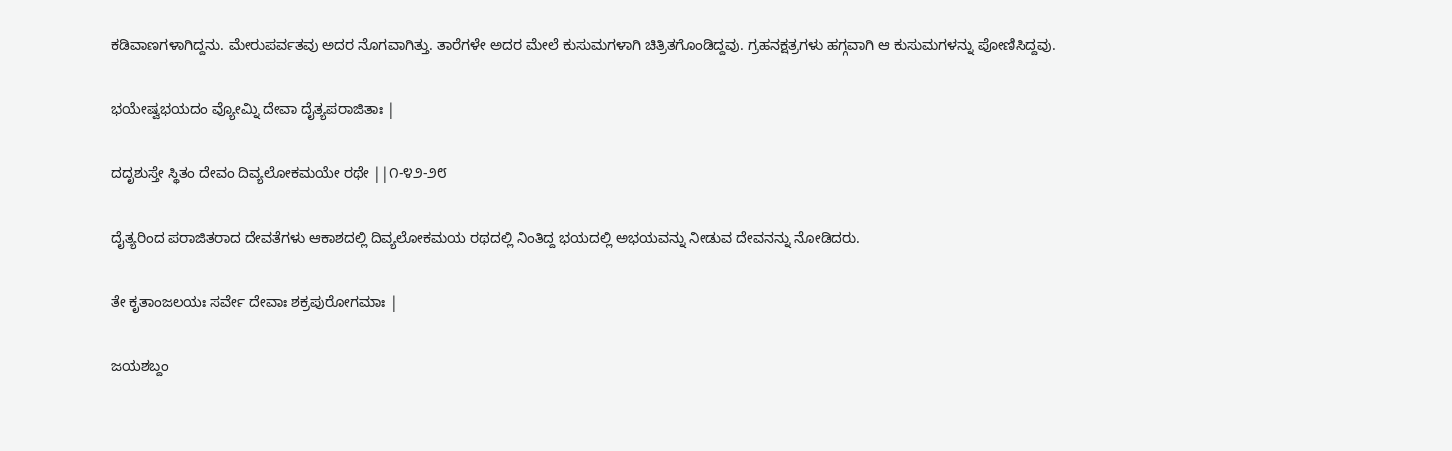ಕಡಿವಾಣಗಳಾಗಿದ್ದನು. ಮೇರುಪರ್ವತವು ಅದರ ನೊಗವಾಗಿತ್ತು. ತಾರೆಗಳೇ ಅದರ ಮೇಲೆ ಕುಸುಮಗಳಾಗಿ ಚಿತ್ರಿತಗೊಂಡಿದ್ದವು. ಗ್ರಹನಕ್ಷತ್ರಗಳು ಹಗ್ಗವಾಗಿ ಆ ಕುಸುಮಗಳನ್ನು ಪೋಣಿಸಿದ್ದವು.

ಭಯೇಷ್ವಭಯದಂ ವ್ಯೋಮ್ನಿ ದೇವಾ ದೈತ್ಯಪರಾಜಿತಾಃ |

ದದೃಶುಸ್ತೇ ಸ್ಥಿತಂ ದೇವಂ ದಿವ್ಯಲೋಕಮಯೇ ರಥೇ ||೧-೪೨-೨೮

ದೈತ್ಯರಿಂದ ಪರಾಜಿತರಾದ ದೇವತೆಗಳು ಆಕಾಶದಲ್ಲಿ ದಿವ್ಯಲೋಕಮಯ ರಥದಲ್ಲಿ ನಿಂತಿದ್ದ ಭಯದಲ್ಲಿ ಅಭಯವನ್ನು ನೀಡುವ ದೇವನನ್ನು ನೋಡಿದರು.

ತೇ ಕೃತಾಂಜಲಯಃ ಸರ್ವೇ ದೇವಾಃ ಶಕ್ರಪುರೋಗಮಾಃ |

ಜಯಶಬ್ದಂ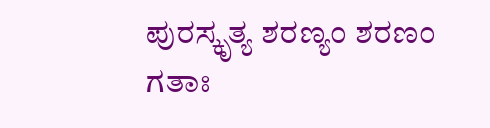ಪುರಸ್ಕೃತ್ಯ ಶರಣ್ಯಂ ಶರಣಂ ಗತಾಃ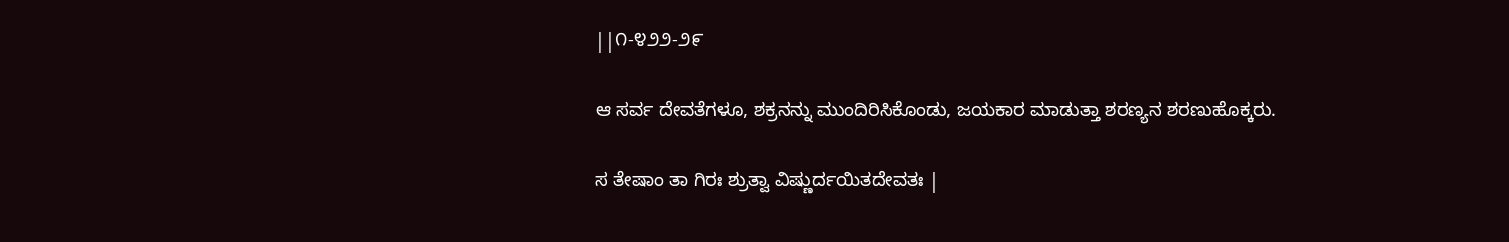||೧-೪೨೨-೨೯

ಆ ಸರ್ವ ದೇವತೆಗಳೂ, ಶಕ್ರನನ್ನು ಮುಂದಿರಿಸಿಕೊಂಡು, ಜಯಕಾರ ಮಾಡುತ್ತಾ ಶರಣ್ಯನ ಶರಣುಹೊಕ್ಕರು.

ಸ ತೇಷಾಂ ತಾ ಗಿರಃ ಶ್ರುತ್ವಾ ವಿಷ್ಣುರ್ದಯಿತದೇವತಃ |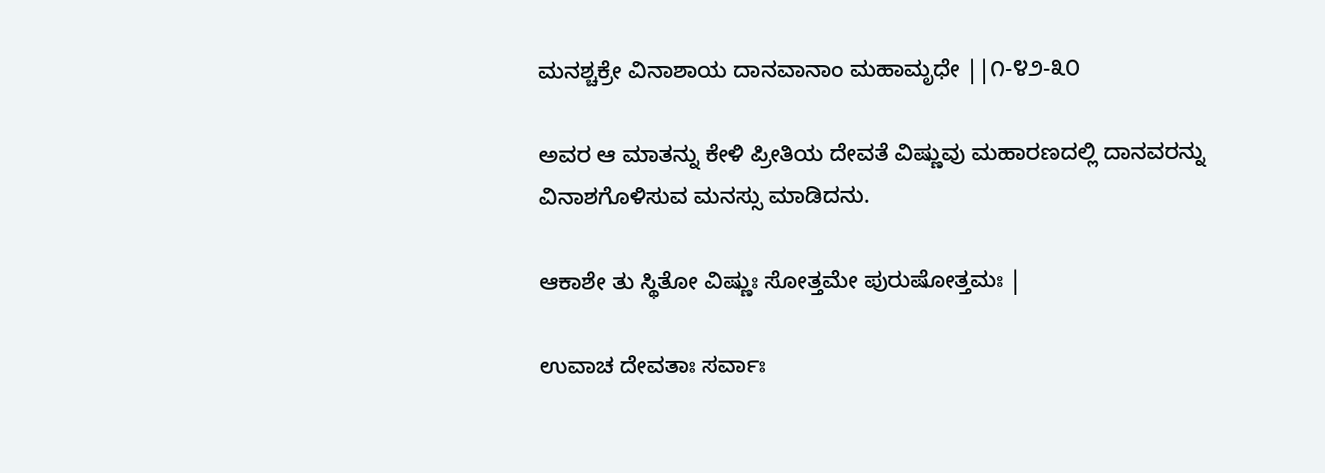ಮನಶ್ಚಕ್ರೇ ವಿನಾಶಾಯ ದಾನವಾನಾಂ ಮಹಾಮೃಧೇ ||೧-೪೨-೩೦

ಅವರ ಆ ಮಾತನ್ನು ಕೇಳಿ ಪ್ರೀತಿಯ ದೇವತೆ ವಿಷ್ಣುವು ಮಹಾರಣದಲ್ಲಿ ದಾನವರನ್ನು ವಿನಾಶಗೊಳಿಸುವ ಮನಸ್ಸು ಮಾಡಿದನು.

ಆಕಾಶೇ ತು ಸ್ಥಿತೋ ವಿಷ್ಣುಃ ಸೋತ್ತಮೇ ಪುರುಷೋತ್ತಮಃ |

ಉವಾಚ ದೇವತಾಃ ಸರ್ವಾಃ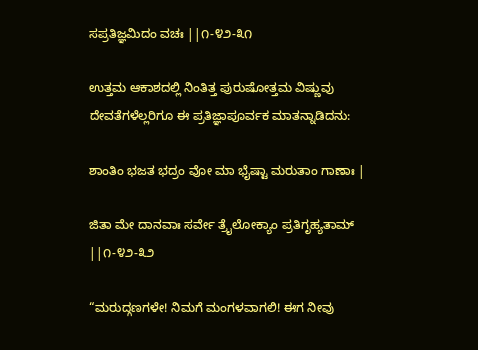ಸಪ್ರತಿಜ್ಞಮಿದಂ ವಚಃ ||೧-೪೨-೩೧

ಉತ್ತಮ ಆಕಾಶದಲ್ಲಿ ನಿಂತಿತ್ತ ಪುರುಷೋತ್ತಮ ವಿಷ್ಣುವು ದೇವತೆಗಳೆಲ್ಲರಿಗೂ ಈ ಪ್ರತಿಜ್ಞಾಪೂರ್ವಕ ಮಾತನ್ನಾಡಿದನು:

ಶಾಂತಿಂ ಭಜತ ಭದ್ರಂ ವೋ ಮಾ ಭೈಷ್ಟಾ ಮರುತಾಂ ಗಾಣಾಃ |

ಜಿತಾ ಮೇ ದಾನವಾಃ ಸರ್ವೇ ತ್ರೈಲೋಕ್ಯಾಂ ಪ್ರತಿಗೃಹ್ಯತಾಮ್ ||೧-೪೨-೩೨

“ಮರುದ್ಗಣಗಳೇ! ನಿಮಗೆ ಮಂಗಳವಾಗಲಿ! ಈಗ ನೀವು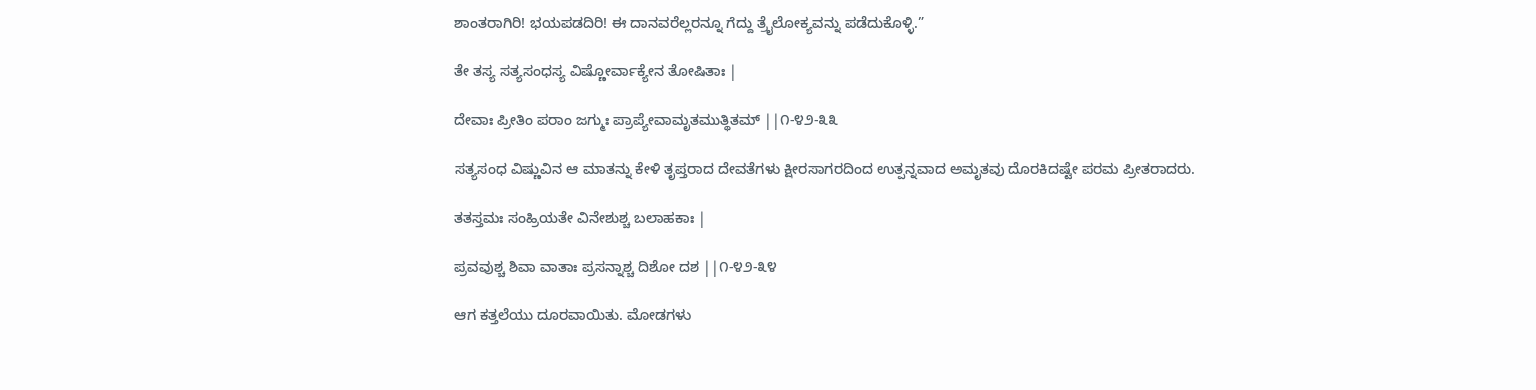ಶಾಂತರಾಗಿರಿ! ಭಯಪಡದಿರಿ! ಈ ದಾನವರೆಲ್ಲರನ್ನೂ ಗೆದ್ದು ತ್ರೈಲೋಕ್ಯವನ್ನು ಪಡೆದುಕೊಳ್ಳಿ.”

ತೇ ತಸ್ಯ ಸತ್ಯಸಂಧಸ್ಯ ವಿಷ್ಣೋರ್ವಾಕ್ಯೇನ ತೋಷಿತಾಃ |

ದೇವಾಃ ಪ್ರೀತಿಂ ಪರಾಂ ಜಗ್ಮುಃ ಪ್ರಾಪ್ಯೇವಾಮೃತಮುತ್ಥಿತಮ್ ||೧-೪೨-೩೩

ಸತ್ಯಸಂಧ ವಿಷ್ಣುವಿನ ಆ ಮಾತನ್ನು ಕೇಳಿ ತೃಪ್ತರಾದ ದೇವತೆಗಳು ಕ್ಷೀರಸಾಗರದಿಂದ ಉತ್ಪನ್ನವಾದ ಅಮೃತವು ದೊರಕಿದಷ್ಟೇ ಪರಮ ಪ್ರೀತರಾದರು.

ತತಸ್ತಮಃ ಸಂಹ್ರಿಯತೇ ವಿನೇಶುಶ್ಚ ಬಲಾಹಕಾಃ |

ಪ್ರವವುಶ್ಚ ಶಿವಾ ವಾತಾಃ ಪ್ರಸನ್ನಾಶ್ಚ ದಿಶೋ ದಶ ||೧-೪೨-೩೪

ಆಗ ಕತ್ತಲೆಯು ದೂರವಾಯಿತು. ಮೋಡಗಳು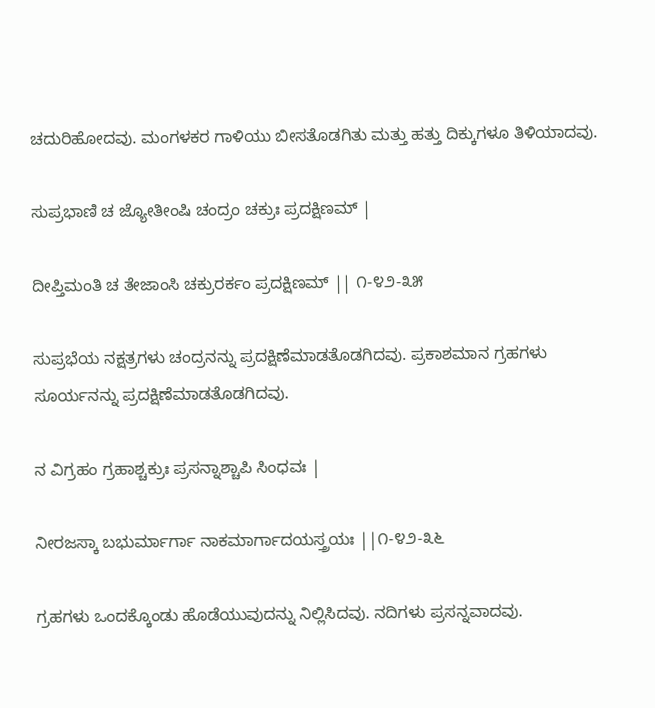ಚದುರಿಹೋದವು. ಮಂಗಳಕರ ಗಾಳಿಯು ಬೀಸತೊಡಗಿತು ಮತ್ತು ಹತ್ತು ದಿಕ್ಕುಗಳೂ ತಿಳಿಯಾದವು.

ಸುಪ್ರಭಾಣಿ ಚ ಜ್ಯೋತೀಂಷಿ ಚಂದ್ರಂ ಚಕ್ರುಃ ಪ್ರದಕ್ಷಿಣಮ್ |

ದೀಪ್ತಿಮಂತಿ ಚ ತೇಜಾಂಸಿ ಚಕ್ರುರರ್ಕಂ ಪ್ರದಕ್ಷಿಣಮ್ || ೧-೪೨-೩೫

ಸುಪ್ರಭೆಯ ನಕ್ಷತ್ರಗಳು ಚಂದ್ರನನ್ನು ಪ್ರದಕ್ಷಿಣೆಮಾಡತೊಡಗಿದವು. ಪ್ರಕಾಶಮಾನ ಗ್ರಹಗಳು ಸೂರ್ಯನನ್ನು ಪ್ರದಕ್ಷಿಣೆಮಾಡತೊಡಗಿದವು.

ನ ವಿಗ್ರಹಂ ಗ್ರಹಾಶ್ಚಕ್ರುಃ ಪ್ರಸನ್ನಾಶ್ಚಾಪಿ ಸಿಂಧವಃ |

ನೀರಜಸ್ಕಾ ಬಭುರ್ಮಾರ್ಗಾ ನಾಕಮಾರ್ಗಾದಯಸ್ತ್ರಯಃ ||೧-೪೨-೩೬

ಗ್ರಹಗಳು ಒಂದಕ್ಕೊಂಡು ಹೊಡೆಯುವುದನ್ನು ನಿಲ್ಲಿಸಿದವು. ನದಿಗಳು ಪ್ರಸನ್ನವಾದವು.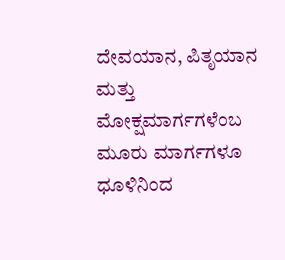ದೇವಯಾನ, ಪಿತೃಯಾನ ಮತ್ತು ಮೋಕ್ಷಮಾರ್ಗಗಳೆಂಬ ಮೂರು ಮಾರ್ಗಗಳೂ ಧೂಳಿನಿಂದ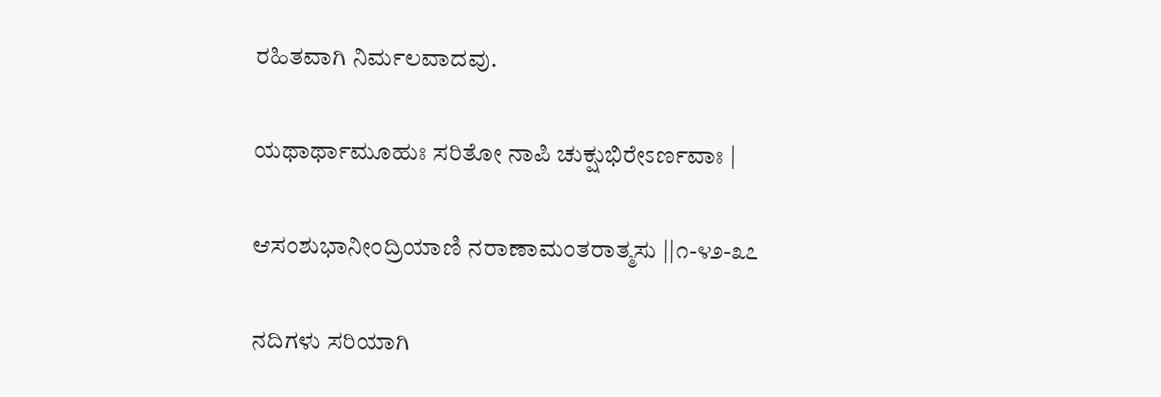ರಹಿತವಾಗಿ ನಿರ್ಮಲವಾದವು.

ಯಥಾರ್ಥಾಮೂಹುಃ ಸರಿತೋ ನಾಪಿ ಚುಕ್ಷುಭಿರೇಽರ್ಣವಾಃ |

ಆಸಂಶುಭಾನೀಂದ್ರಿಯಾಣಿ ನರಾಣಾಮಂತರಾತ್ಮಸು ||೧-೪೨-೩೭

ನದಿಗಳು ಸರಿಯಾಗಿ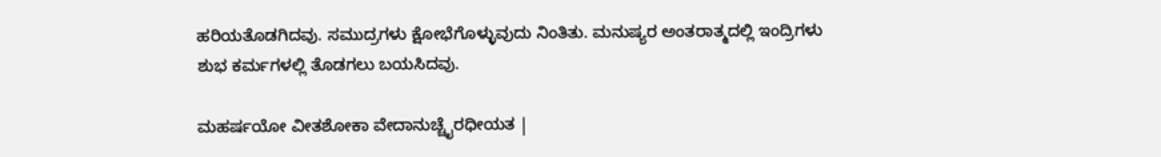ಹರಿಯತೊಡಗಿದವು. ಸಮುದ್ರಗಳು ಕ್ಷೋಭೆಗೊಳ್ಳುವುದು ನಿಂತಿತು. ಮನುಷ್ಯರ ಅಂತರಾತ್ಮದಲ್ಲಿ ಇಂದ್ರಿಗಳು ಶುಭ ಕರ್ಮಗಳಲ್ಲಿ ತೊಡಗಲು ಬಯಸಿದವು.

ಮಹರ್ಷಯೋ ವೀತಶೋಕಾ ವೇದಾನುಚ್ಚೈರಧೀಯತ |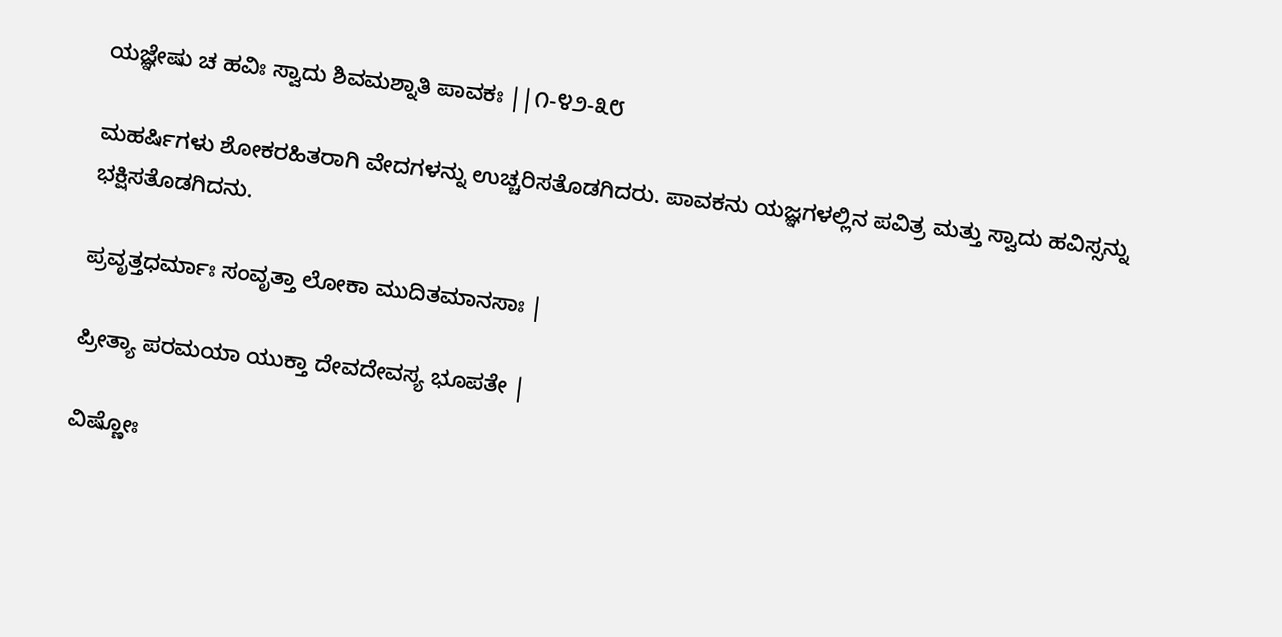ಯಜ್ಞೇಷು ಚ ಹವಿಃ ಸ್ವಾದು ಶಿವಮಶ್ನಾತಿ ಪಾವಕಃ ||೧-೪೨-೩೮

ಮಹರ್ಷಿಗಳು ಶೋಕರಹಿತರಾಗಿ ವೇದಗಳನ್ನು ಉಚ್ಚರಿಸತೊಡಗಿದರು. ಪಾವಕನು ಯಜ್ಞಗಳಲ್ಲಿನ ಪವಿತ್ರ ಮತ್ತು ಸ್ವಾದು ಹವಿಸ್ಸನ್ನು ಭಕ್ಷಿಸತೊಡಗಿದನು.

ಪ್ರವೃತ್ತಧರ್ಮಾಃ ಸಂವೃತ್ತಾ ಲೋಕಾ ಮುದಿತಮಾನಸಾಃ |

ಪ್ರೀತ್ಯಾ ಪರಮಯಾ ಯುಕ್ತಾ ದೇವದೇವಸ್ಯ ಭೂಪತೇ |

ವಿಷ್ಣೋಃ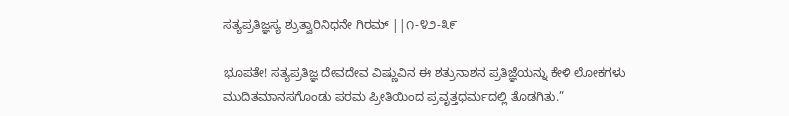ಸತ್ಯಪ್ರತಿಜ್ಞಸ್ಯ ಶ್ರುತ್ವಾರಿನಿಧನೇ ಗಿರಮ್ ||೧-೪೨-೩೯

ಭೂಪತೇ! ಸತ್ಯಪ್ರತಿಜ್ಞ ದೇವದೇವ ವಿಷ್ಣುವಿನ ಈ ಶತ್ರುನಾಶನ ಪ್ರತಿಜ್ಞೆಯನ್ನು ಕೇಳಿ ಲೋಕಗಳು ಮುದಿತಮಾನಸಗೊಂಡು ಪರಮ ಪ್ರೀತಿಯಿಂದ ಪ್ರವೃತ್ತಧರ್ಮದಲ್ಲಿ ತೊಡಗಿತು.”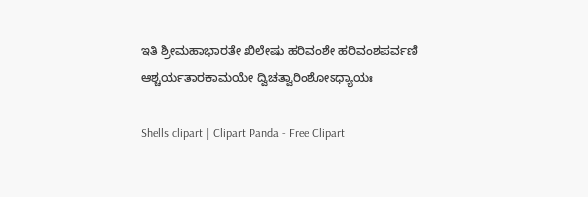ಇತಿ ಶ್ರೀಮಹಾಭಾರತೇ ಖಿಲೇಷು ಹರಿವಂಶೇ ಹರಿವಂಶಪರ್ವಣಿ ಆಶ್ಚರ್ಯತಾರಕಾಮಯೇ ದ್ವಿಚತ್ವಾರಿಂಶೋಽಧ್ಯಾಯಃ

Shells clipart | Clipart Panda - Free Clipart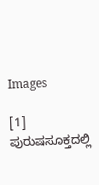Images

[1] ಪುರುಷಸೂಕ್ತದಲ್ಲಿ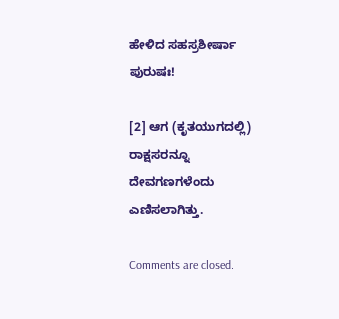ಹೇಳಿದ ಸಹಸ್ರಶೀರ್ಷಾ ಪುರುಷಃ!

[2] ಆಗ (ಕೃತಯುಗದಲ್ಲಿ) ರಾಕ್ಷಸರನ್ನೂ ದೇವಗಣಗಳೆಂದು ಎಣಿಸಲಾಗಿತ್ತು.

Comments are closed.